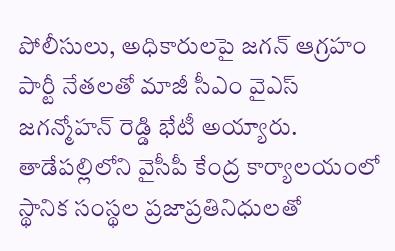పోలీసులు, అధికారులపై జగన్ ఆగ్రహం
పార్టీ నేతలతో మాజీ సీఎం వైఎస్ జగన్మోహన్ రెడ్డి భేటీ అయ్యారు. తాడేపల్లిలోని వైసీపీ కేంద్ర కార్యాలయంలో స్థానిక సంస్థల ప్రజాప్రతినిధులతో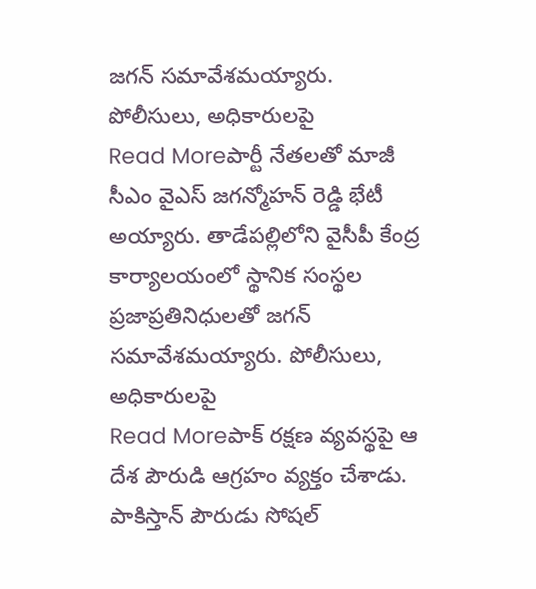జగన్ సమావేశమయ్యారు. పోలీసులు, అధికారులపై
Read Moreపార్టీ నేతలతో మాజీ సీఎం వైఎస్ జగన్మోహన్ రెడ్డి భేటీ అయ్యారు. తాడేపల్లిలోని వైసీపీ కేంద్ర కార్యాలయంలో స్థానిక సంస్థల ప్రజాప్రతినిధులతో జగన్ సమావేశమయ్యారు. పోలీసులు, అధికారులపై
Read Moreపాక్ రక్షణ వ్యవస్థపై ఆ దేశ పౌరుడి ఆగ్రహం వ్యక్తం చేశాడు. పాకిస్తాన్ పౌరుడు సోషల్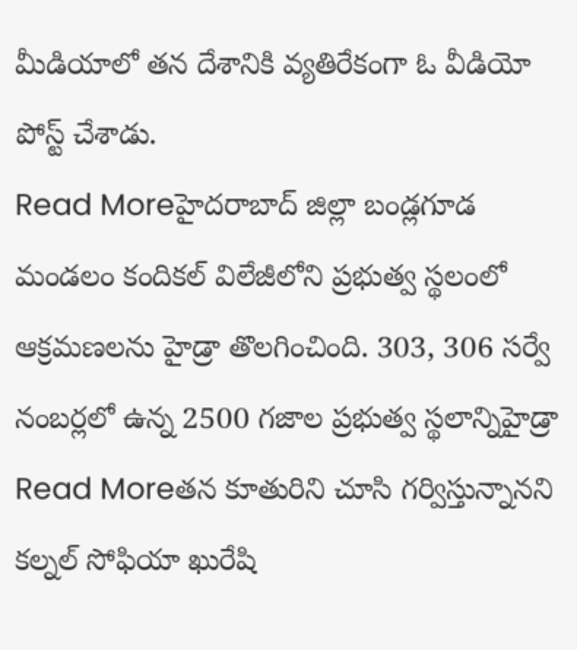మీడియాలో తన దేశానికి వ్యతిరేకంగా ఓ వీడియో పోస్ట్ చేశాడు.
Read Moreహైదరాబాద్ జిల్లా బండ్లగూడ మండలం కందికల్ విలేజీలోని ప్రభుత్వ స్థలంలో ఆక్రమణలను హైడ్రా తొలగించింది. 303, 306 సర్వే నంబర్లలో ఉన్న 2500 గజాల ప్రభుత్వ స్థలాన్నిహైడ్రా
Read Moreతన కూతురిని చూసి గర్విస్తున్నానని కల్నల్ సోఫియా ఖురేషి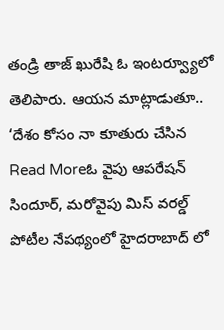తండ్రి తాజ్ ఖురేషి ఓ ఇంటర్వ్యూలో తెలిపారు. ఆయన మాట్లాడుతూ.. ‘దేశం కోసం నా కూతురు చేసిన
Read Moreఓ వైపు ఆపరేషన్ సిందూర్, మరోవైపు మిస్ వరల్డ్ పోటీల నేపథ్యంలో హైదరాబాద్ లో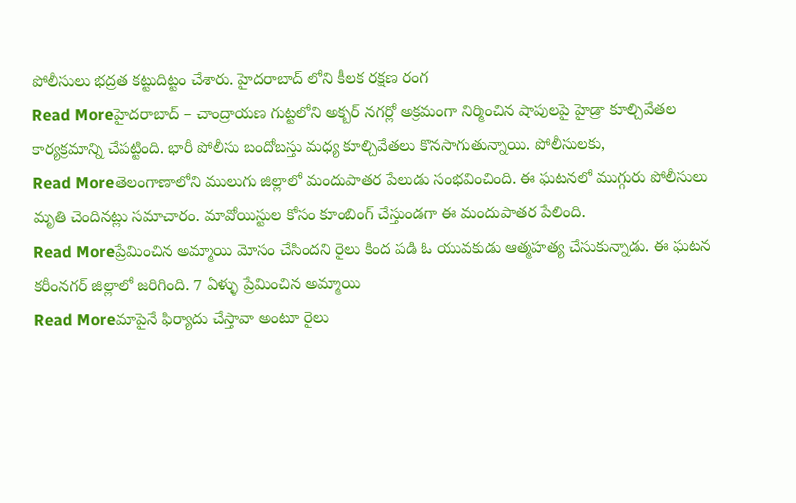పోలీసులు భద్రత కట్టుదిట్టం చేశారు. హైదరాబాద్ లోని కీలక రక్షణ రంగ
Read Moreహైదరాబాద్ – చాంద్రాయణ గుట్టలోని అక్బర్ నగర్లో అక్రమంగా నిర్మించిన షాపులపై హైడ్రా కూల్చివేతల కార్యక్రమాన్ని చేపట్టింది. భారీ పోలీసు బందోబస్తు మధ్య కూల్చివేతలు కొనసాగుతున్నాయి. పోలీసులకు,
Read Moreతెలంగాణాలోని ములుగు జిల్లాలో మందుపాతర పేలుడు సంభవించింది. ఈ ఘటనలో ముగ్గురు పోలీసులు మృతి చెందినట్లు సమాచారం. మావోయిస్టుల కోసం కూంబింగ్ చేస్తుండగా ఈ మందుపాతర పేలింది.
Read Moreప్రేమించిన అమ్మాయి మోసం చేసిందని రైలు కింద పడి ఓ యువకుడు ఆత్మహత్య చేసుకున్నాడు. ఈ ఘటన కరీంనగర్ జిల్లాలో జరిగింది. 7 ఏళ్ళు ప్రేమించిన అమ్మాయి
Read Moreమాపైనే ఫిర్యాదు చేస్తావా అంటూ రైలు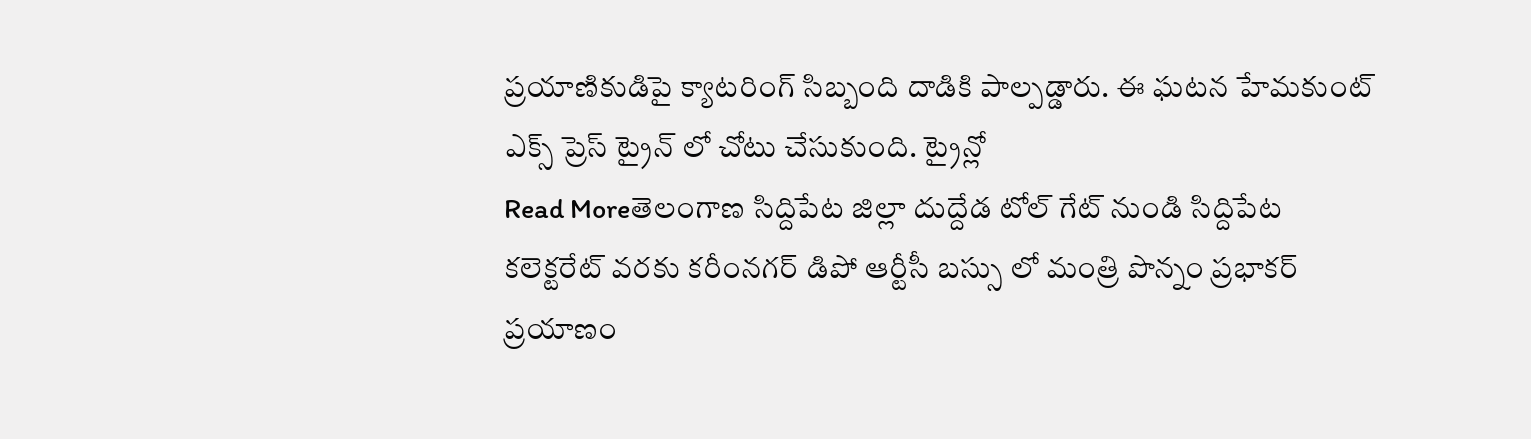ప్రయాణికుడిపై క్యాటరింగ్ సిబ్బంది దాడికి పాల్పడ్డారు. ఈ ఘటన హేమకుంట్ ఎక్స్ ప్రెస్ ట్రైన్ లో చోటు చేసుకుంది. ట్రైన్లో
Read Moreతెలంగాణ సిద్దిపేట జిల్లా దుద్దేడ టోల్ గేట్ నుండి సిద్దిపేట కలెక్టరేట్ వరకు కరీంనగర్ డిపో ఆర్టీసీ బస్సు లో మంత్రి పొన్నం ప్రభాకర్ ప్రయాణం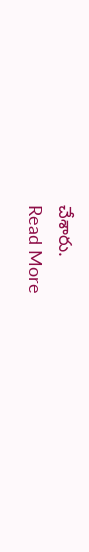చేశారు.
Read More